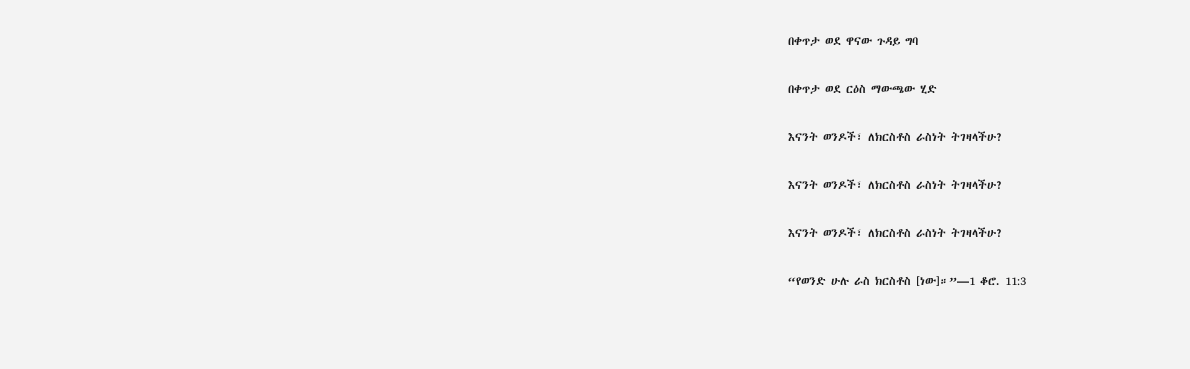በቀጥታ ወደ ዋናው ጉዳይ ግባ

በቀጥታ ወደ ርዕስ ማውጫው ሂድ

እናንት ወንዶች፣ ለክርስቶስ ራስነት ትገዛላችሁ?

እናንት ወንዶች፣ ለክርስቶስ ራስነት ትገዛላችሁ?

እናንት ወንዶች፣ ለክርስቶስ ራስነት ትገዛላችሁ?

“የወንድ ሁሉ ራስ ክርስቶስ [ነው]።”—1 ቆሮ. 11:3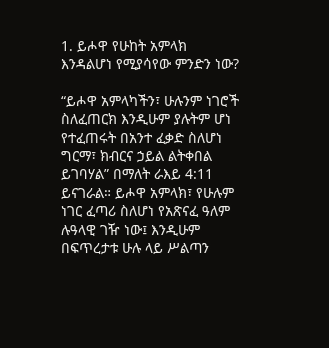1. ይሖዋ የሁከት አምላክ እንዳልሆነ የሚያሳየው ምንድን ነው?

“ይሖዋ አምላካችን፣ ሁሉንም ነገሮች ስለፈጠርክ እንዲሁም ያሉትም ሆነ የተፈጠሩት በአንተ ፈቃድ ስለሆነ ግርማ፣ ክብርና ኃይል ልትቀበል ይገባሃል” በማለት ራእይ 4:11 ይናገራል። ይሖዋ አምላክ፣ የሁሉም ነገር ፈጣሪ ስለሆነ የአጽናፈ ዓለም ሉዓላዊ ገዥ ነው፤ እንዲሁም በፍጥረታቱ ሁሉ ላይ ሥልጣን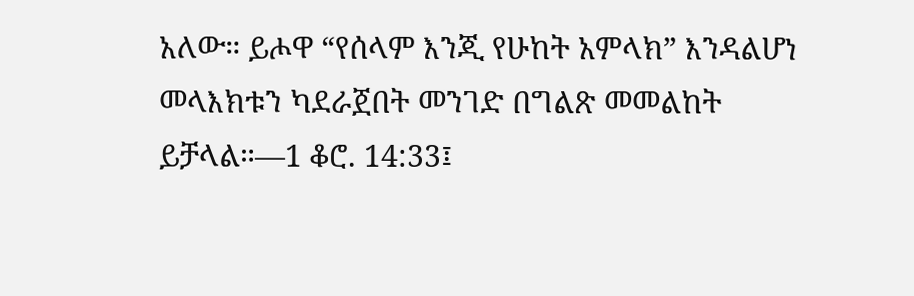አለው። ይሖዋ “የሰላም እንጂ የሁከት አምላክ” እንዳልሆነ መላእክቱን ካደራጀበት መንገድ በግልጽ መመልከት ይቻላል።—1 ቆሮ. 14:33፤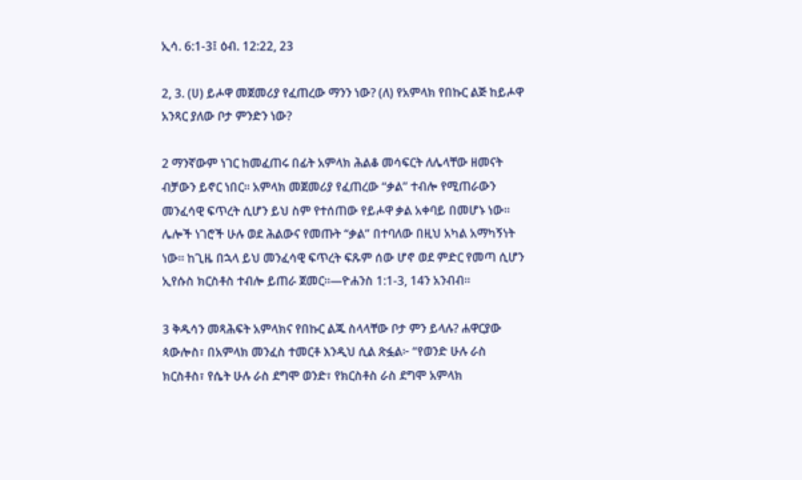ኢሳ. 6:1-3፤ ዕብ. 12:22, 23

2, 3. (ሀ) ይሖዋ መጀመሪያ የፈጠረው ማንን ነው? (ለ) የአምላክ የበኩር ልጅ ከይሖዋ አንጻር ያለው ቦታ ምንድን ነው?

2 ማንኛውም ነገር ከመፈጠሩ በፊት አምላክ ሕልቆ መሳፍርት ለሌላቸው ዘመናት ብቻውን ይኖር ነበር። አምላክ መጀመሪያ የፈጠረው “ቃል” ተብሎ የሚጠራውን መንፈሳዊ ፍጥረት ሲሆን ይህ ስም የተሰጠው የይሖዋ ቃል አቀባይ በመሆኑ ነው። ሌሎች ነገሮች ሁሉ ወደ ሕልውና የመጡት “ቃል” በተባለው በዚህ አካል አማካኝነት ነው። ከጊዜ በኋላ ይህ መንፈሳዊ ፍጥረት ፍጹም ሰው ሆኖ ወደ ምድር የመጣ ሲሆን ኢየሱስ ክርስቶስ ተብሎ ይጠራ ጀመር።—ዮሐንስ 1:1-3, 14ን አንብብ።

3 ቅዱሳን መጻሕፍት አምላክና የበኩር ልጁ ስላላቸው ቦታ ምን ይላሉ? ሐዋርያው ጳውሎስ፣ በአምላክ መንፈስ ተመርቶ እንዲህ ሲል ጽፏል፦ “የወንድ ሁሉ ራስ ክርስቶስ፣ የሴት ሁሉ ራስ ደግሞ ወንድ፣ የክርስቶስ ራስ ደግሞ አምላክ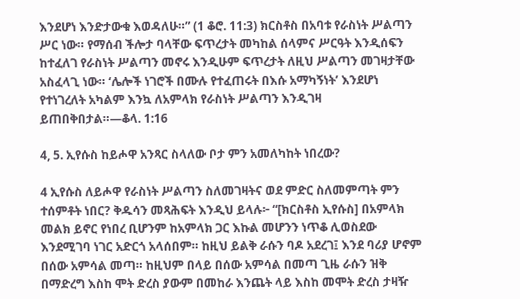እንደሆነ እንድታውቁ እወዳለሁ።” (1 ቆሮ. 11:3) ክርስቶስ በአባቱ የራስነት ሥልጣን ሥር ነው። የማሰብ ችሎታ ባላቸው ፍጥረታት መካከል ሰላምና ሥርዓት እንዲሰፍን ከተፈለገ የራስነት ሥልጣን መኖሩ እንዲሁም ፍጥረታት ለዚህ ሥልጣን መገዛታቸው አስፈላጊ ነው። ‘ሌሎች ነገሮች በሙሉ የተፈጠሩት በእሱ አማካኝነት’ እንደሆነ የተነገረለት አካልም እንኳ ለአምላክ የራስነት ሥልጣን እንዲገዛ ይጠበቅበታል።—ቆላ. 1:16

4, 5. ኢየሱስ ከይሖዋ አንጻር ስላለው ቦታ ምን አመለካከት ነበረው?

4 ኢየሱስ ለይሖዋ የራስነት ሥልጣን ስለመገዛትና ወደ ምድር ስለመምጣት ምን ተሰምቶት ነበር? ቅዱሳን መጻሕፍት እንዲህ ይላሉ፦ “[ክርስቶስ ኢየሱስ] በአምላክ መልክ ይኖር የነበረ ቢሆንም ከአምላክ ጋር እኩል መሆንን ነጥቆ ሊወስደው እንደሚገባ ነገር አድርጎ አላሰበም። ከዚህ ይልቅ ራሱን ባዶ አደረገ፤ እንደ ባሪያ ሆኖም በሰው አምሳል መጣ። ከዚህም በላይ በሰው አምሳል በመጣ ጊዜ ራሱን ዝቅ በማድረግ እስከ ሞት ድረስ ያውም በመከራ እንጨት ላይ እስከ መሞት ድረስ ታዛዥ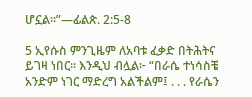ሆኗል።”—ፊልጵ. 2:5-8

5 ኢየሱስ ምንጊዜም ለአባቱ ፈቃድ በትሕትና ይገዛ ነበር። እንዲህ ብሏል፦ “በራሴ ተነሳስቼ አንድም ነገር ማድረግ አልችልም፤ . . . የራሴን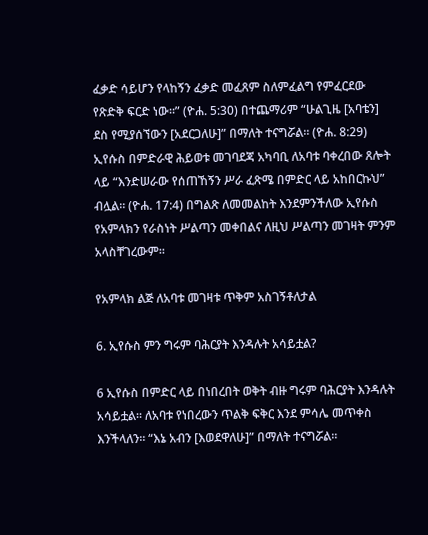ፈቃድ ሳይሆን የላከኝን ፈቃድ መፈጸም ስለምፈልግ የምፈርደው የጽድቅ ፍርድ ነው።” (ዮሐ. 5:30) በተጨማሪም “ሁልጊዜ [አባቴን] ደስ የሚያሰኘውን [አደርጋለሁ]” በማለት ተናግሯል። (ዮሐ. 8:29) ኢየሱስ በምድራዊ ሕይወቱ መገባደጃ አካባቢ ለአባቱ ባቀረበው ጸሎት ላይ “እንድሠራው የሰጠኸኝን ሥራ ፈጽሜ በምድር ላይ አከበርኩህ” ብሏል። (ዮሐ. 17:4) በግልጽ ለመመልከት እንደምንችለው ኢየሱስ የአምላክን የራስነት ሥልጣን መቀበልና ለዚህ ሥልጣን መገዛት ምንም አላስቸገረውም።

የአምላክ ልጅ ለአባቱ መገዛቱ ጥቅም አስገኝቶለታል

6. ኢየሱስ ምን ግሩም ባሕርያት እንዳሉት አሳይቷል?

6 ኢየሱስ በምድር ላይ በነበረበት ወቅት ብዙ ግሩም ባሕርያት እንዳሉት አሳይቷል። ለአባቱ የነበረውን ጥልቅ ፍቅር እንደ ምሳሌ መጥቀስ እንችላለን። “እኔ አብን [እወደዋለሁ]” በማለት ተናግሯል።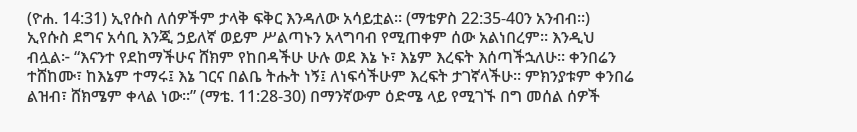(ዮሐ. 14:31) ኢየሱስ ለሰዎችም ታላቅ ፍቅር እንዳለው አሳይቷል። (ማቴዎስ 22:35-40ን አንብብ።) ኢየሱስ ደግና አሳቢ እንጂ ኃይለኛ ወይም ሥልጣኑን አላግባብ የሚጠቀም ሰው አልነበረም። እንዲህ ብሏል፦ “እናንተ የደከማችሁና ሸክም የከበዳችሁ ሁሉ ወደ እኔ ኑ፣ እኔም እረፍት እሰጣችኋለሁ። ቀንበሬን ተሸከሙ፣ ከእኔም ተማሩ፤ እኔ ገርና በልቤ ትሑት ነኝ፤ ለነፍሳችሁም እረፍት ታገኛላችሁ። ምክንያቱም ቀንበሬ ልዝብ፣ ሸክሜም ቀላል ነው።” (ማቴ. 11:28-30) በማንኛውም ዕድሜ ላይ የሚገኙ በግ መሰል ሰዎች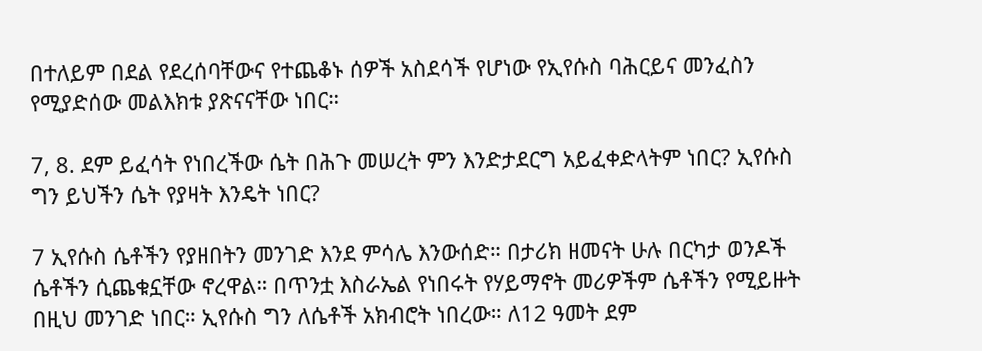በተለይም በደል የደረሰባቸውና የተጨቆኑ ሰዎች አስደሳች የሆነው የኢየሱስ ባሕርይና መንፈስን የሚያድሰው መልእክቱ ያጽናናቸው ነበር።

7, 8. ደም ይፈሳት የነበረችው ሴት በሕጉ መሠረት ምን እንድታደርግ አይፈቀድላትም ነበር? ኢየሱስ ግን ይህችን ሴት የያዛት እንዴት ነበር?

7 ኢየሱስ ሴቶችን የያዘበትን መንገድ እንደ ምሳሌ እንውሰድ። በታሪክ ዘመናት ሁሉ በርካታ ወንዶች ሴቶችን ሲጨቁኗቸው ኖረዋል። በጥንቷ እስራኤል የነበሩት የሃይማኖት መሪዎችም ሴቶችን የሚይዙት በዚህ መንገድ ነበር። ኢየሱስ ግን ለሴቶች አክብሮት ነበረው። ለ12 ዓመት ደም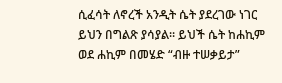ሲፈሳት ለኖረች አንዲት ሴት ያደረገው ነገር ይህን በግልጽ ያሳያል። ይህች ሴት ከሐኪም ወደ ሐኪም በመሄድ “ብዙ ተሠቃይታ”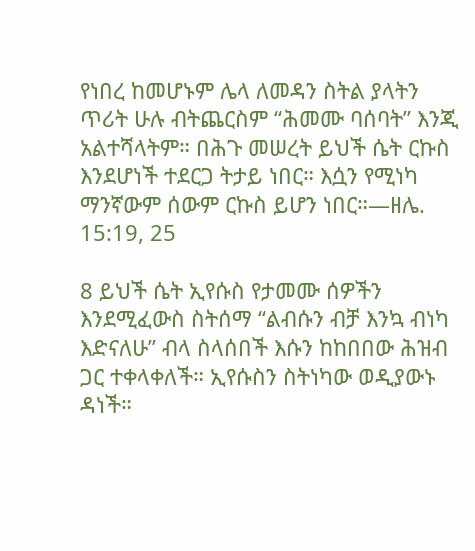የነበረ ከመሆኑም ሌላ ለመዳን ስትል ያላትን ጥሪት ሁሉ ብትጨርስም “ሕመሙ ባሰባት” እንጂ አልተሻላትም። በሕጉ መሠረት ይህች ሴት ርኩስ እንደሆነች ተደርጋ ትታይ ነበር። እሷን የሚነካ ማንኛውም ሰውም ርኩስ ይሆን ነበር።—ዘሌ. 15:19, 25

8 ይህች ሴት ኢየሱስ የታመሙ ሰዎችን እንደሚፈውስ ስትሰማ “ልብሱን ብቻ እንኳ ብነካ እድናለሁ” ብላ ስላሰበች እሱን ከከበበው ሕዝብ ጋር ተቀላቀለች። ኢየሱስን ስትነካው ወዲያውኑ ዳነች።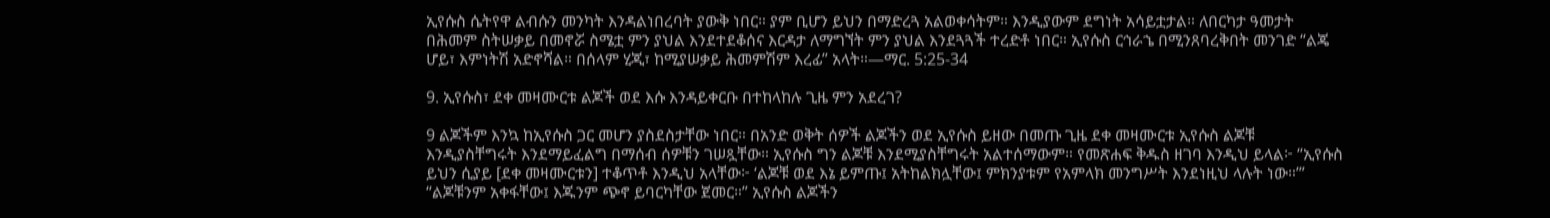ኢየሱስ ሴትየዋ ልብሱን መንካት እንዳልነበረባት ያውቅ ነበር። ያም ቢሆን ይህን በማድረጓ አልወቀሳትም። እንዲያውም ደግነት አሳይቷታል። ለበርካታ ዓመታት በሕመም ስትሠቃይ በመኖሯ ስሜቷ ምን ያህል እንደተደቆሰና እርዳታ ለማግኘት ምን ያህል እንደጓጓች ተረድቶ ነበር። ኢየሱስ ርኅራኄ በሚንጸባረቅበት መንገድ “ልጄ ሆይ፣ እምነትሽ አድኖሻል። በሰላም ሂጂ፣ ከሚያሠቃይ ሕመምሽም እረፊ” አላት።—ማር. 5:25-34

9. ኢየሱስ፣ ደቀ መዛሙርቱ ልጆች ወደ እሱ እንዳይቀርቡ በተከላከሉ ጊዜ ምን አደረገ?

9 ልጆችም እንኳ ከኢየሱስ ጋር መሆን ያስደስታቸው ነበር። በአንድ ወቅት ሰዎች ልጆችን ወደ ኢየሱስ ይዘው በመጡ ጊዜ ደቀ መዛሙርቱ ኢየሱስ ልጆቹ እንዲያስቸግሩት እንደማይፈልግ በማሰብ ሰዎቹን ገሠጿቸው። ኢየሱስ ግን ልጆቹ እንደሚያስቸግሩት አልተሰማውም። የመጽሐፍ ቅዱስ ዘገባ እንዲህ ይላል፦ “ኢየሱስ ይህን ሲያይ [ደቀ መዛሙርቱን] ተቆጥቶ እንዲህ አላቸው፦ ‘ልጆቹ ወደ እኔ ይምጡ፤ አትከልክሏቸው፤ ምክንያቱም የአምላክ መንግሥት እንደነዚህ ላሉት ነው።’” “ልጆቹንም አቀፋቸው፤ እጁንም ጭኖ ይባርካቸው ጀመር።” ኢየሱስ ልጆችን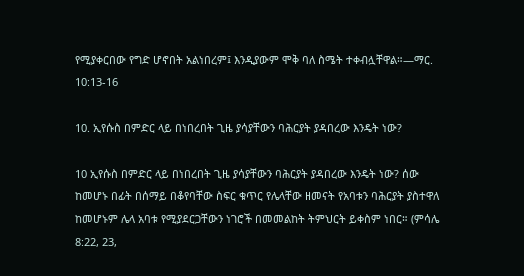የሚያቀርበው የግድ ሆኖበት አልነበረም፤ እንዲያውም ሞቅ ባለ ስሜት ተቀብሏቸዋል።—ማር. 10:13-16

10. ኢየሱስ በምድር ላይ በነበረበት ጊዜ ያሳያቸውን ባሕርያት ያዳበረው እንዴት ነው?

10 ኢየሱስ በምድር ላይ በነበረበት ጊዜ ያሳያቸውን ባሕርያት ያዳበረው እንዴት ነው? ሰው ከመሆኑ በፊት በሰማይ በቆየባቸው ስፍር ቁጥር የሌላቸው ዘመናት የአባቱን ባሕርያት ያስተዋለ ከመሆኑም ሌላ አባቱ የሚያደርጋቸውን ነገሮች በመመልከት ትምህርት ይቀስም ነበር። (ምሳሌ 8:22, 23,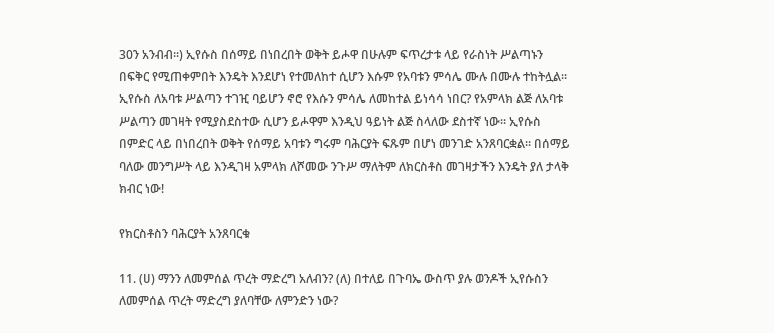30ን አንብብ።) ኢየሱስ በሰማይ በነበረበት ወቅት ይሖዋ በሁሉም ፍጥረታቱ ላይ የራስነት ሥልጣኑን በፍቅር የሚጠቀምበት እንዴት እንደሆነ የተመለከተ ሲሆን እሱም የአባቱን ምሳሌ ሙሉ በሙሉ ተከትሏል። ኢየሱስ ለአባቱ ሥልጣን ተገዢ ባይሆን ኖሮ የእሱን ምሳሌ ለመከተል ይነሳሳ ነበር? የአምላክ ልጅ ለአባቱ ሥልጣን መገዛት የሚያስደስተው ሲሆን ይሖዋም እንዲህ ዓይነት ልጅ ስላለው ደስተኛ ነው። ኢየሱስ በምድር ላይ በነበረበት ወቅት የሰማይ አባቱን ግሩም ባሕርያት ፍጹም በሆነ መንገድ አንጸባርቋል። በሰማይ ባለው መንግሥት ላይ እንዲገዛ አምላክ ለሾመው ንጉሥ ማለትም ለክርስቶስ መገዛታችን እንዴት ያለ ታላቅ ክብር ነው!

የክርስቶስን ባሕርያት አንጸባርቁ

11. (ሀ) ማንን ለመምሰል ጥረት ማድረግ አለብን? (ለ) በተለይ በጉባኤ ውስጥ ያሉ ወንዶች ኢየሱስን ለመምሰል ጥረት ማድረግ ያለባቸው ለምንድን ነው?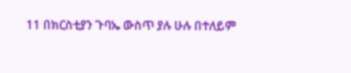11 በክርስቲያን ጉባኤ ውስጥ ያሉ ሁሉ በተለይም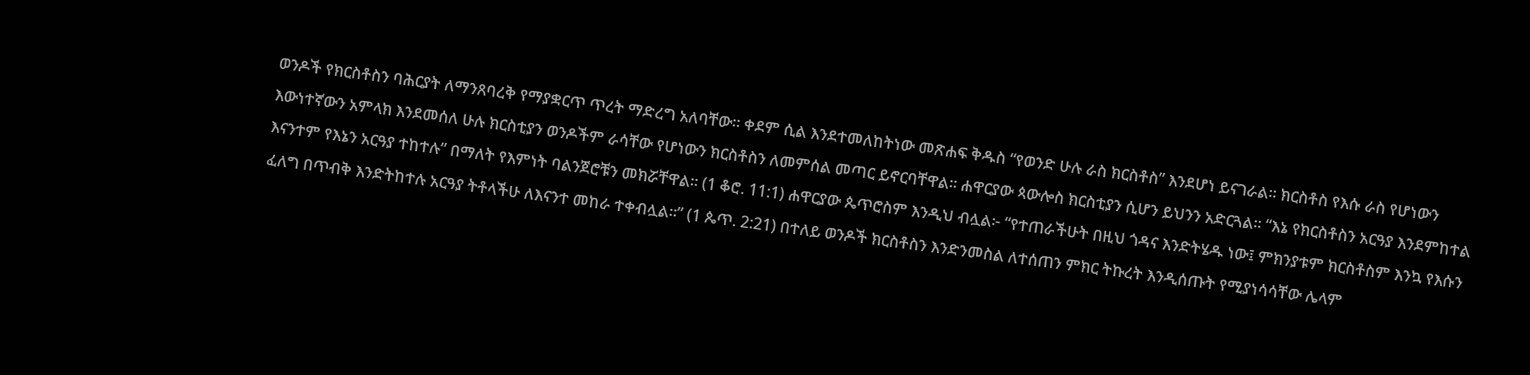ወንዶች የክርስቶስን ባሕርያት ለማንጸባረቅ የማያቋርጥ ጥረት ማድረግ አለባቸው። ቀደም ሲል እንደተመለከትነው መጽሐፍ ቅዱስ “የወንድ ሁሉ ራስ ክርስቶስ” እንደሆነ ይናገራል። ክርስቶስ የእሱ ራስ የሆነውን እውነተኛውን አምላክ እንደመሰለ ሁሉ ክርስቲያን ወንዶችም ራሳቸው የሆነውን ክርስቶስን ለመምሰል መጣር ይኖርባቸዋል። ሐዋርያው ጳውሎስ ክርስቲያን ሲሆን ይህንን አድርጓል። “እኔ የክርስቶስን አርዓያ እንደምከተል እናንተም የእኔን አርዓያ ተከተሉ” በማለት የእምነት ባልንጀሮቹን መክሯቸዋል። (1 ቆሮ. 11:1) ሐዋርያው ጴጥሮስም እንዲህ ብሏል፦ “የተጠራችሁት በዚህ ጎዳና እንድትሄዱ ነው፤ ምክንያቱም ክርስቶስም እንኳ የእሱን ፈለግ በጥብቅ እንድትከተሉ አርዓያ ትቶላችሁ ለእናንተ መከራ ተቀብሏል።” (1 ጴጥ. 2:21) በተለይ ወንዶች ክርስቶስን እንድንመስል ለተሰጠን ምክር ትኩረት እንዲሰጡት የሚያነሳሳቸው ሌላም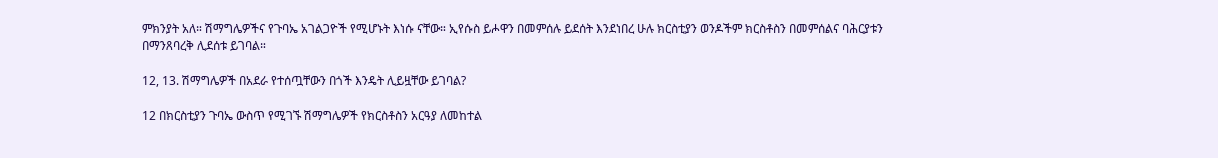ምክንያት አለ። ሽማግሌዎችና የጉባኤ አገልጋዮች የሚሆኑት እነሱ ናቸው። ኢየሱስ ይሖዋን በመምሰሉ ይደሰት እንደነበረ ሁሉ ክርስቲያን ወንዶችም ክርስቶስን በመምሰልና ባሕርያቱን በማንጸባረቅ ሊደሰቱ ይገባል።

12, 13. ሽማግሌዎች በአደራ የተሰጧቸውን በጎች እንዴት ሊይዟቸው ይገባል?

12 በክርስቲያን ጉባኤ ውስጥ የሚገኙ ሽማግሌዎች የክርስቶስን አርዓያ ለመከተል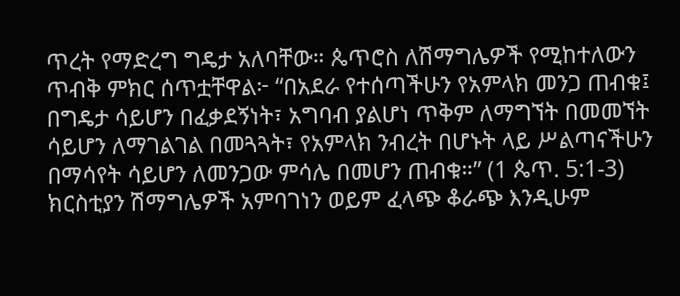ጥረት የማድረግ ግዴታ አለባቸው። ጴጥሮስ ለሽማግሌዎች የሚከተለውን ጥብቅ ምክር ሰጥቷቸዋል፦ “በአደራ የተሰጣችሁን የአምላክ መንጋ ጠብቁ፤ በግዴታ ሳይሆን በፈቃደኝነት፣ አግባብ ያልሆነ ጥቅም ለማግኘት በመመኘት ሳይሆን ለማገልገል በመጓጓት፣ የአምላክ ንብረት በሆኑት ላይ ሥልጣናችሁን በማሳየት ሳይሆን ለመንጋው ምሳሌ በመሆን ጠብቁ።” (1 ጴጥ. 5:1-3) ክርስቲያን ሽማግሌዎች አምባገነን ወይም ፈላጭ ቆራጭ እንዲሁም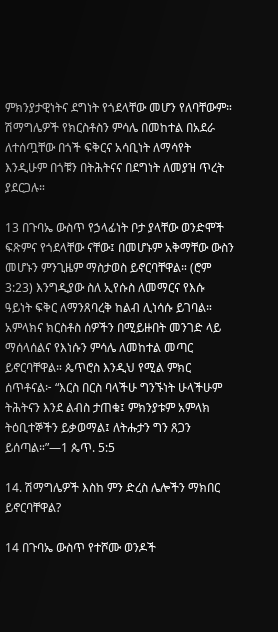ምክንያታዊነትና ደግነት የጎደላቸው መሆን የለባቸውም። ሽማግሌዎች የክርስቶስን ምሳሌ በመከተል በአደራ ለተሰጧቸው በጎች ፍቅርና አሳቢነት ለማሳየት እንዲሁም በጎቹን በትሕትናና በደግነት ለመያዝ ጥረት ያደርጋሉ።

13 በጉባኤ ውስጥ የኃላፊነት ቦታ ያላቸው ወንድሞች ፍጽምና የጎደላቸው ናቸው፤ በመሆኑም አቅማቸው ውስን መሆኑን ምንጊዜም ማስታወስ ይኖርባቸዋል። (ሮም 3:23) እንግዲያው ስለ ኢየሱስ ለመማርና የእሱ ዓይነት ፍቅር ለማንጸባረቅ ከልብ ሊነሳሱ ይገባል። አምላክና ክርስቶስ ሰዎችን በሚይዙበት መንገድ ላይ ማሰላሰልና የእነሱን ምሳሌ ለመከተል መጣር ይኖርባቸዋል። ጴጥሮስ እንዲህ የሚል ምክር ሰጥቶናል፦ “እርስ በርስ ባላችሁ ግንኙነት ሁላችሁም ትሕትናን እንደ ልብስ ታጠቁ፤ ምክንያቱም አምላክ ትዕቢተኞችን ይቃወማል፤ ለትሑታን ግን ጸጋን ይሰጣል።”—1 ጴጥ. 5:5

14. ሽማግሌዎች እስከ ምን ድረስ ሌሎችን ማክበር ይኖርባቸዋል?

14 በጉባኤ ውስጥ የተሾሙ ወንዶች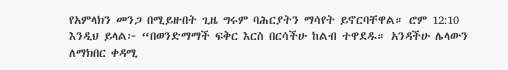የአምላክን መንጋ በሚይዙበት ጊዜ ግሩም ባሕርያትን ማሳየት ይኖርባቸዋል። ሮም 12:10 እንዲህ ይላል፦ “በወንድማማች ፍቅር እርስ በርሳችሁ ከልብ ተዋደዱ። አንዳችሁ ሌላውን ለማክበር ቀዳሚ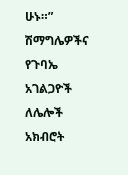ሁኑ።” ሽማግሌዎችና የጉባኤ አገልጋዮች ለሌሎች አክብሮት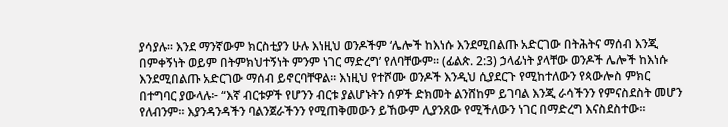ያሳያሉ። እንደ ማንኛውም ክርስቲያን ሁሉ እነዚህ ወንዶችም ‘ሌሎች ከእነሱ እንደሚበልጡ አድርገው በትሕትና ማሰብ እንጂ በምቀኝነት ወይም በትምክህተኝነት ምንም ነገር ማድረግ’ የለባቸውም። (ፊልጵ. 2:3) ኃላፊነት ያላቸው ወንዶች ሌሎች ከእነሱ እንደሚበልጡ አድርገው ማሰብ ይኖርባቸዋል። እነዚህ የተሾሙ ወንዶች እንዲህ ሲያደርጉ የሚከተለውን የጳውሎስ ምክር በተግባር ያውላሉ፦ “እኛ ብርቱዎች የሆንን ብርቱ ያልሆኑትን ሰዎች ድክመት ልንሸከም ይገባል እንጂ ራሳችንን የምናስደስት መሆን የለብንም። እያንዳንዳችን ባልንጀራችንን የሚጠቅመውን ይኸውም ሊያንጸው የሚችለውን ነገር በማድረግ እናስደስተው።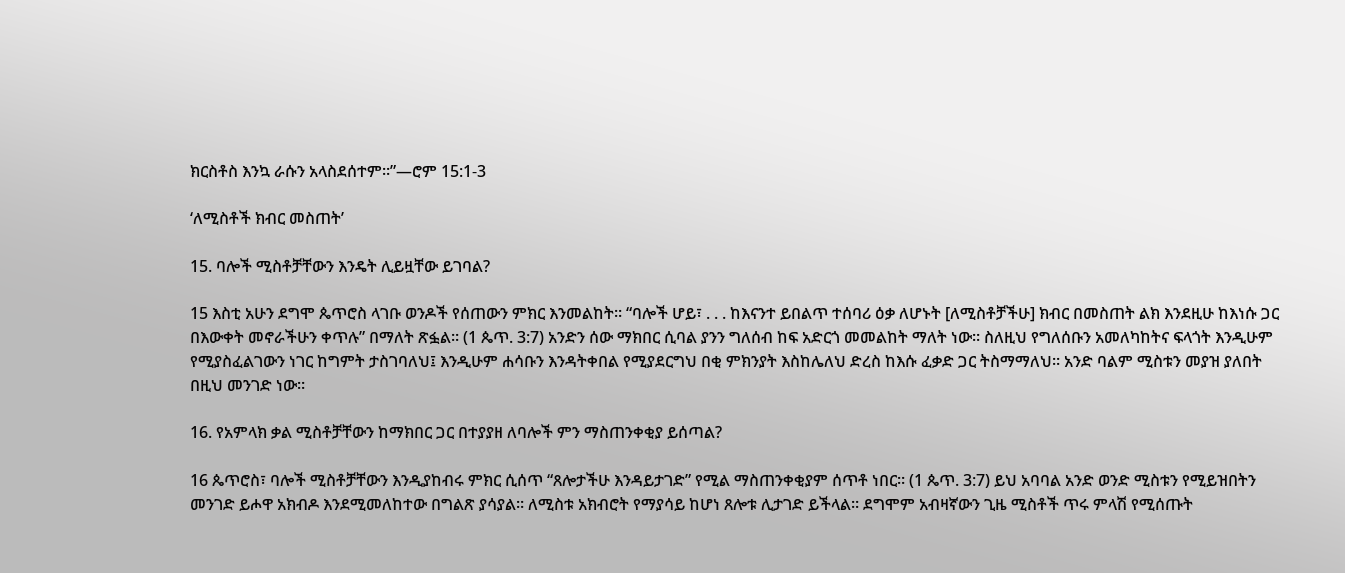ክርስቶስ እንኳ ራሱን አላስደሰተም።”—ሮም 15:1-3

‘ለሚስቶች ክብር መስጠት’

15. ባሎች ሚስቶቻቸውን እንዴት ሊይዟቸው ይገባል?

15 እስቲ አሁን ደግሞ ጴጥሮስ ላገቡ ወንዶች የሰጠውን ምክር እንመልከት። “ባሎች ሆይ፣ . . . ከእናንተ ይበልጥ ተሰባሪ ዕቃ ለሆኑት [ለሚስቶቻችሁ] ክብር በመስጠት ልክ እንደዚሁ ከእነሱ ጋር በእውቀት መኖራችሁን ቀጥሉ” በማለት ጽፏል። (1 ጴጥ. 3:7) አንድን ሰው ማክበር ሲባል ያንን ግለሰብ ከፍ አድርጎ መመልከት ማለት ነው። ስለዚህ የግለሰቡን አመለካከትና ፍላጎት እንዲሁም የሚያስፈልገውን ነገር ከግምት ታስገባለህ፤ እንዲሁም ሐሳቡን እንዳትቀበል የሚያደርግህ በቂ ምክንያት እስከሌለህ ድረስ ከእሱ ፈቃድ ጋር ትስማማለህ። አንድ ባልም ሚስቱን መያዝ ያለበት በዚህ መንገድ ነው።

16. የአምላክ ቃል ሚስቶቻቸውን ከማክበር ጋር በተያያዘ ለባሎች ምን ማስጠንቀቂያ ይሰጣል?

16 ጴጥሮስ፣ ባሎች ሚስቶቻቸውን እንዲያከብሩ ምክር ሲሰጥ “ጸሎታችሁ እንዳይታገድ” የሚል ማስጠንቀቂያም ሰጥቶ ነበር። (1 ጴጥ. 3:7) ይህ አባባል አንድ ወንድ ሚስቱን የሚይዝበትን መንገድ ይሖዋ አክብዶ እንደሚመለከተው በግልጽ ያሳያል። ለሚስቱ አክብሮት የማያሳይ ከሆነ ጸሎቱ ሊታገድ ይችላል። ደግሞም አብዛኛውን ጊዜ ሚስቶች ጥሩ ምላሽ የሚሰጡት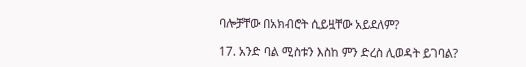ባሎቻቸው በአክብሮት ሲይዟቸው አይደለም?

17. አንድ ባል ሚስቱን እስከ ምን ድረስ ሊወዳት ይገባል?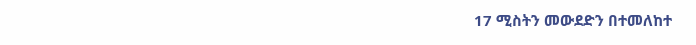17 ሚስትን መውደድን በተመለከተ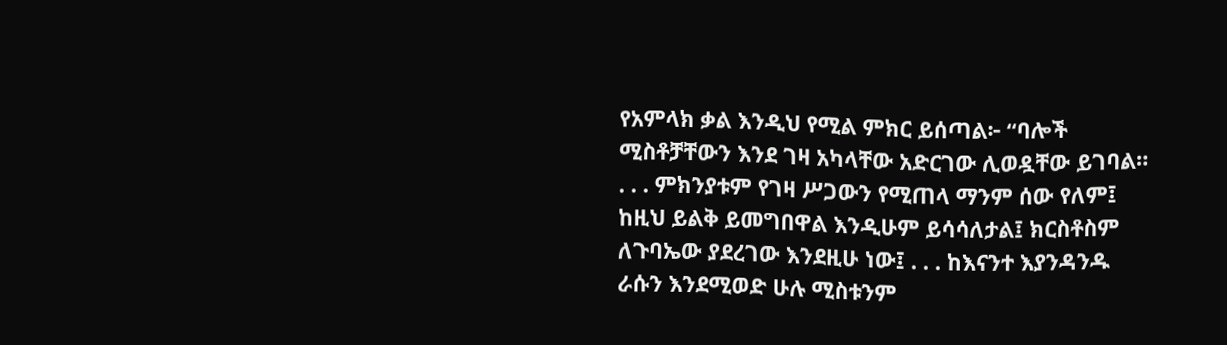የአምላክ ቃል እንዲህ የሚል ምክር ይሰጣል፦ “ባሎች ሚስቶቻቸውን እንደ ገዛ አካላቸው አድርገው ሊወዷቸው ይገባል። . . . ምክንያቱም የገዛ ሥጋውን የሚጠላ ማንም ሰው የለም፤ ከዚህ ይልቅ ይመግበዋል እንዲሁም ይሳሳለታል፤ ክርስቶስም ለጉባኤው ያደረገው እንደዚሁ ነው፤ . . . ከእናንተ እያንዳንዱ ራሱን እንደሚወድ ሁሉ ሚስቱንም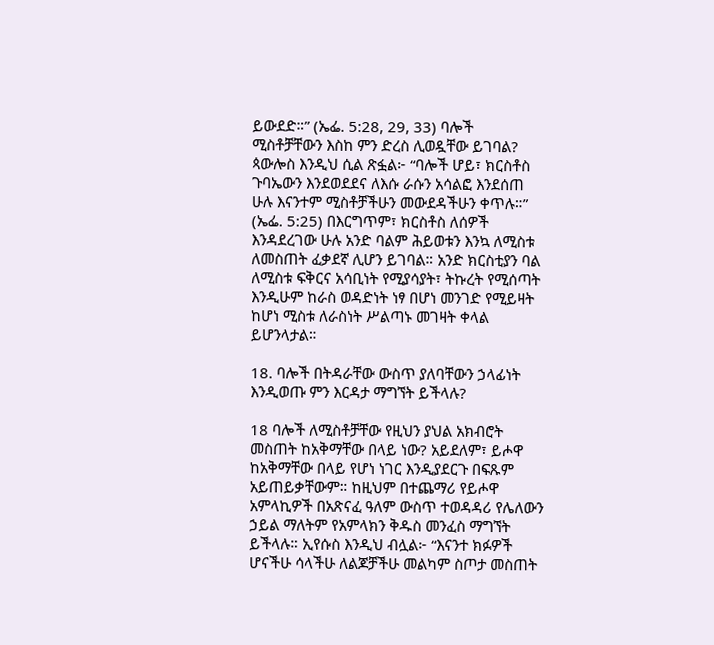ይውደድ።” (ኤፌ. 5:28, 29, 33) ባሎች ሚስቶቻቸውን እስከ ምን ድረስ ሊወዷቸው ይገባል? ጳውሎስ እንዲህ ሲል ጽፏል፦ “ባሎች ሆይ፣ ክርስቶስ ጉባኤውን እንደወደደና ለእሱ ራሱን አሳልፎ እንደሰጠ ሁሉ እናንተም ሚስቶቻችሁን መውደዳችሁን ቀጥሉ።” (ኤፌ. 5:25) በእርግጥም፣ ክርስቶስ ለሰዎች እንዳደረገው ሁሉ አንድ ባልም ሕይወቱን እንኳ ለሚስቱ ለመስጠት ፈቃደኛ ሊሆን ይገባል። አንድ ክርስቲያን ባል ለሚስቱ ፍቅርና አሳቢነት የሚያሳያት፣ ትኩረት የሚሰጣት እንዲሁም ከራስ ወዳድነት ነፃ በሆነ መንገድ የሚይዛት ከሆነ ሚስቱ ለራስነት ሥልጣኑ መገዛት ቀላል ይሆንላታል።

18. ባሎች በትዳራቸው ውስጥ ያለባቸውን ኃላፊነት እንዲወጡ ምን እርዳታ ማግኘት ይችላሉ?

18 ባሎች ለሚስቶቻቸው የዚህን ያህል አክብሮት መስጠት ከአቅማቸው በላይ ነው? አይደለም፣ ይሖዋ ከአቅማቸው በላይ የሆነ ነገር እንዲያደርጉ በፍጹም አይጠይቃቸውም። ከዚህም በተጨማሪ የይሖዋ አምላኪዎች በአጽናፈ ዓለም ውስጥ ተወዳዳሪ የሌለውን ኃይል ማለትም የአምላክን ቅዱስ መንፈስ ማግኘት ይችላሉ። ኢየሱስ እንዲህ ብሏል፦ “እናንተ ክፉዎች ሆናችሁ ሳላችሁ ለልጆቻችሁ መልካም ስጦታ መስጠት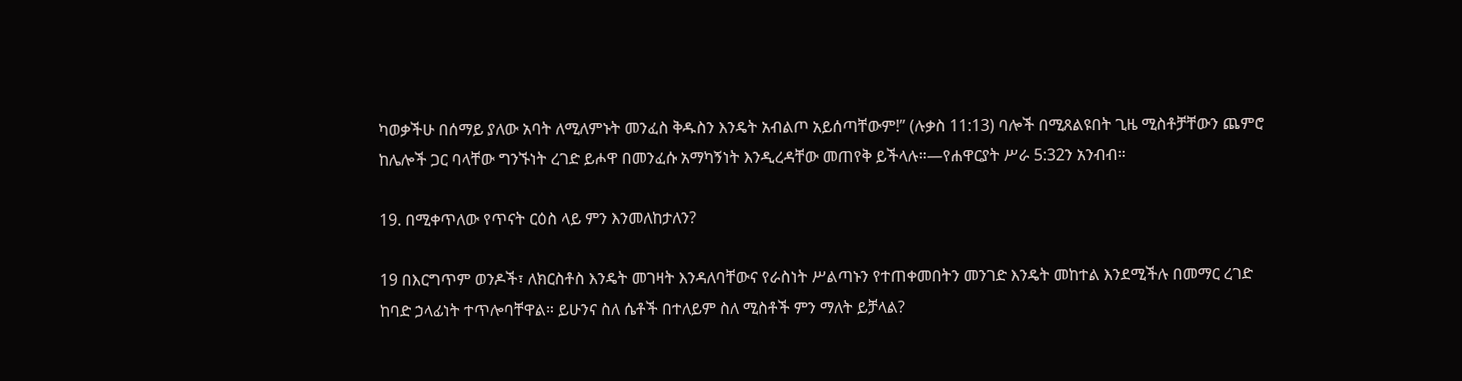ካወቃችሁ በሰማይ ያለው አባት ለሚለምኑት መንፈስ ቅዱስን እንዴት አብልጦ አይሰጣቸውም!” (ሉቃስ 11:13) ባሎች በሚጸልዩበት ጊዜ ሚስቶቻቸውን ጨምሮ ከሌሎች ጋር ባላቸው ግንኙነት ረገድ ይሖዋ በመንፈሱ አማካኝነት እንዲረዳቸው መጠየቅ ይችላሉ።—የሐዋርያት ሥራ 5:32ን አንብብ።

19. በሚቀጥለው የጥናት ርዕስ ላይ ምን እንመለከታለን?

19 በእርግጥም ወንዶች፣ ለክርስቶስ እንዴት መገዛት እንዳለባቸውና የራስነት ሥልጣኑን የተጠቀመበትን መንገድ እንዴት መከተል እንደሚችሉ በመማር ረገድ ከባድ ኃላፊነት ተጥሎባቸዋል። ይሁንና ስለ ሴቶች በተለይም ስለ ሚስቶች ምን ማለት ይቻላል?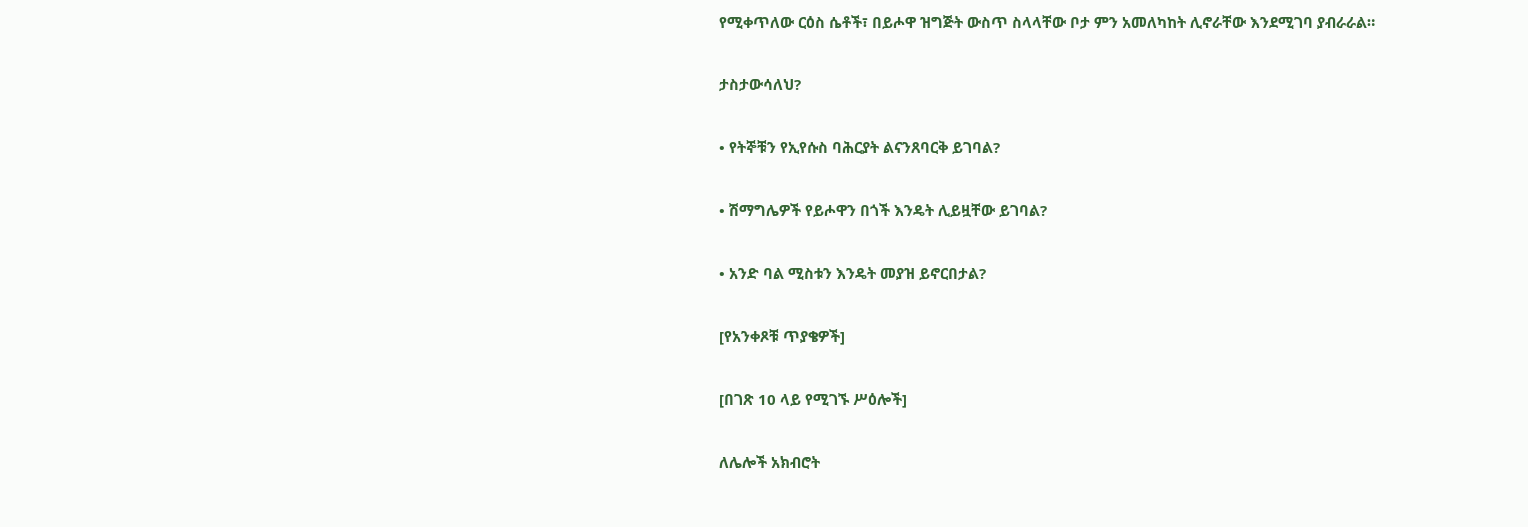የሚቀጥለው ርዕስ ሴቶች፣ በይሖዋ ዝግጅት ውስጥ ስላላቸው ቦታ ምን አመለካከት ሊኖራቸው እንደሚገባ ያብራራል።

ታስታውሳለህ?

• የትኞቹን የኢየሱስ ባሕርያት ልናንጸባርቅ ይገባል?

• ሽማግሌዎች የይሖዋን በጎች እንዴት ሊይዟቸው ይገባል?

• አንድ ባል ሚስቱን እንዴት መያዝ ይኖርበታል?

[የአንቀጾቹ ጥያቄዎች]

[በገጽ 10 ላይ የሚገኙ ሥዕሎች]

ለሌሎች አክብሮት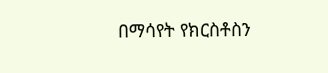በማሳየት የክርስቶስን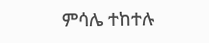ምሳሌ ተከተሉ